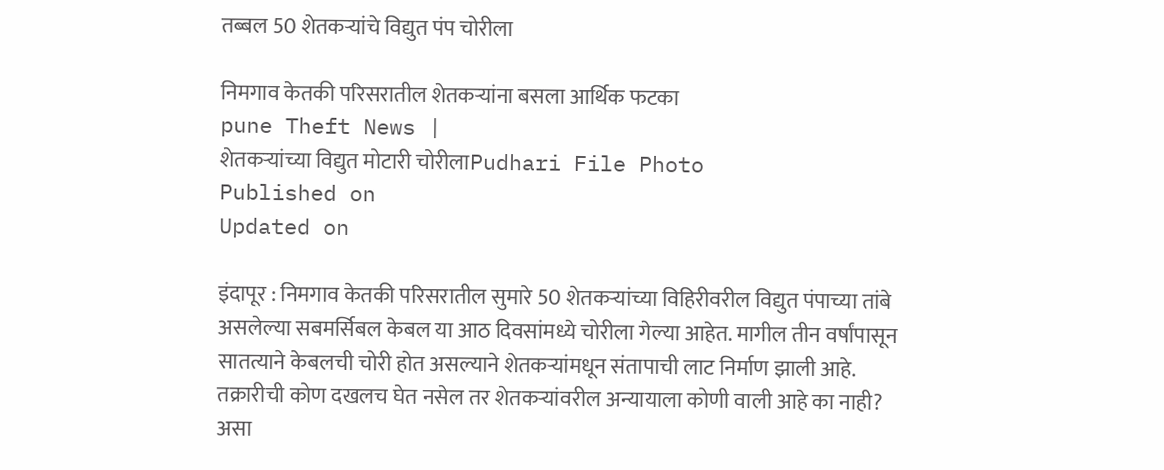तब्बल 50 शेतकर्‍यांचे विद्युत पंप चोरीला

निमगाव केतकी परिसरातील शेतकर्‍यांना बसला आर्थिक फटका
pune Theft News |
शेतकर्‍यांच्या विद्युत मोटारी चोरीलाPudhari File Photo
Published on
Updated on

इंदापूर : निमगाव केतकी परिसरातील सुमारे 50 शेतकर्‍यांच्या विहिरीवरील विद्युत पंपाच्या तांबे असलेल्या सबमर्सिबल केबल या आठ दिवसांमध्ये चोरीला गेल्या आहेत. मागील तीन वर्षांपासून सातत्याने केबलची चोरी होत असल्याने शेतकर्‍यांमधून संतापाची लाट निर्माण झाली आहे. तक्रारीची कोण दखलच घेत नसेल तर शेतकर्‍यांवरील अन्यायाला कोणी वाली आहे का नाही? असा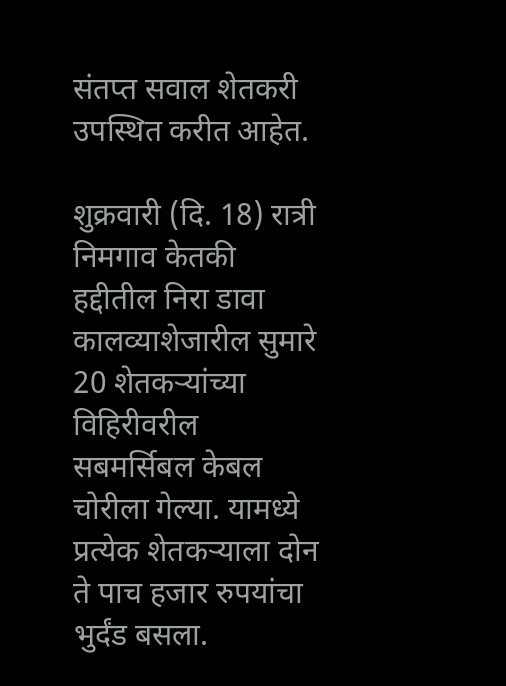संतप्त सवाल शेतकरी उपस्थित करीत आहेत.

शुक्रवारी (दि. 18) रात्री निमगाव केतकी हद्दीतील निरा डावा कालव्याशेजारील सुमारे 20 शेतकर्‍यांच्या विहिरीवरील सबमर्सिबल केबल चोरीला गेल्या. यामध्ये प्रत्येक शेतकर्‍याला दोन ते पाच हजार रुपयांचा भुर्दंड बसला.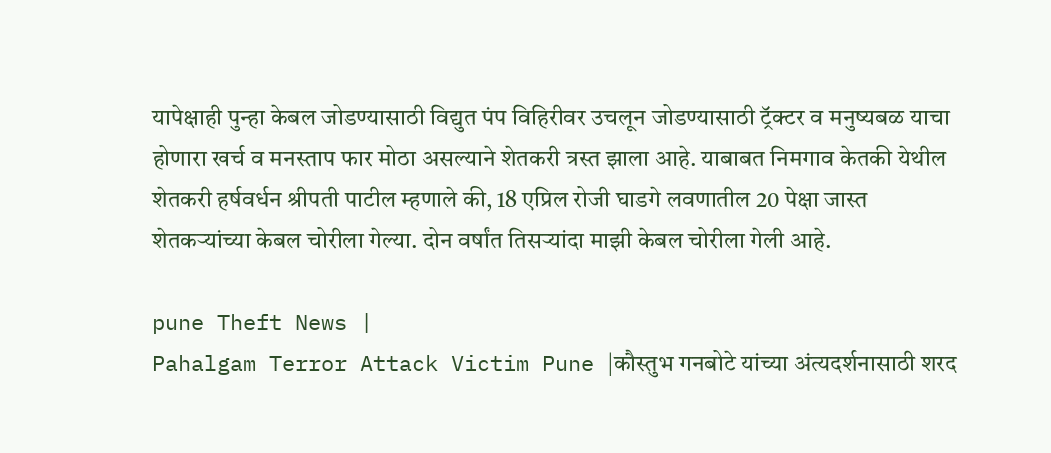यापेक्षाही पुन्हा केबल जोडण्यासाठी विद्युत पंप विहिरीवर उचलून जोडण्यासाठी ट्रॅक्टर व मनुष्यबळ याचा होणारा खर्च व मनस्ताप फार मोठा असल्याने शेतकरी त्रस्त झाला आहे. याबाबत निमगाव केतकी येथील शेतकरी हर्षवर्धन श्रीपती पाटील म्हणाले की, 18 एप्रिल रोजी घाडगे लवणातील 20 पेक्षा जास्त शेतकर्‍यांच्या केबल चोरीला गेल्या. दोन वर्षांत तिसर्‍यांदा माझी केबल चोरीला गेली आहे.

pune Theft News |
Pahalgam Terror Attack Victim Pune |कौस्तुभ गनबोटे यांच्या अंत्यदर्शनासाठी शरद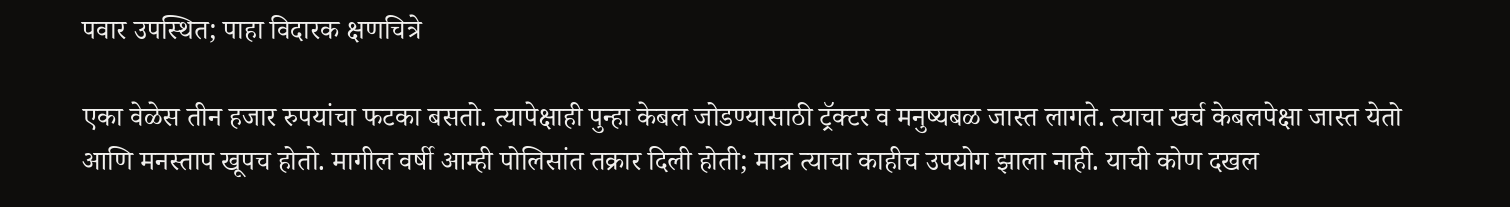पवार उपस्थित; पाहा विदारक क्षणचित्रे

एका वेळेस तीन हजार रुपयांचा फटका बसतो. त्यापेक्षाही पुन्हा केबल जोडण्यासाठी ट्रॅक्टर व मनुष्यबळ जास्त लागते. त्याचा खर्च केबलपेक्षा जास्त येतो आणि मनस्ताप खूपच होतो. मागील वर्षी आम्ही पोलिसांत तक्रार दिली होती; मात्र त्याचा काहीच उपयोग झाला नाही. याची कोण दखल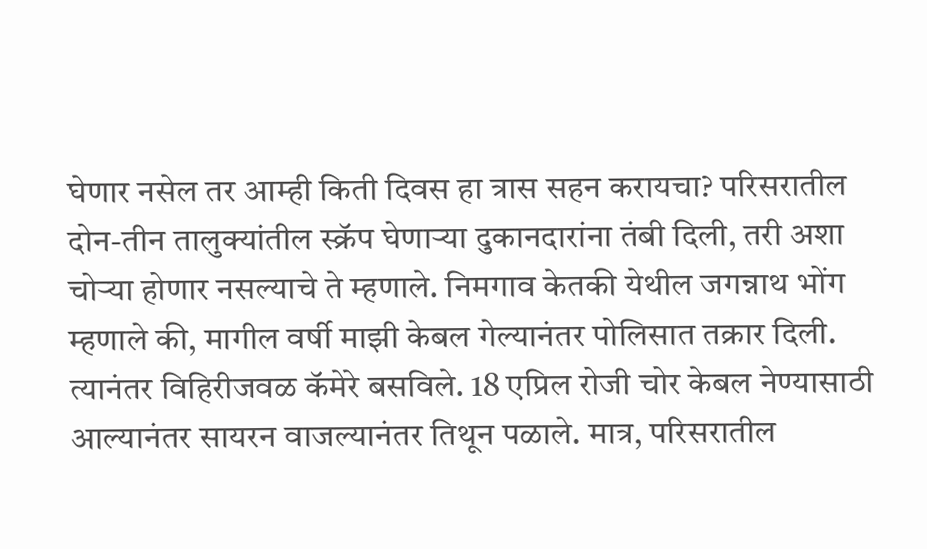घेणार नसेल तर आम्ही किती दिवस हा त्रास सहन करायचा? परिसरातील दोन-तीन तालुक्यांतील स्क्रॅप घेणार्‍या दुकानदारांना तंबी दिली, तरी अशा चोर्‍या होणार नसल्याचे ते म्हणाले. निमगाव केतकी येथील जगन्नाथ भोंग म्हणाले की, मागील वर्षी माझी केबल गेल्यानंतर पोलिसात तक्रार दिली. त्यानंतर विहिरीजवळ कॅमेरे बसविले. 18 एप्रिल रोजी चोर केबल नेण्यासाठी आल्यानंतर सायरन वाजल्यानंतर तिथून पळाले. मात्र, परिसरातील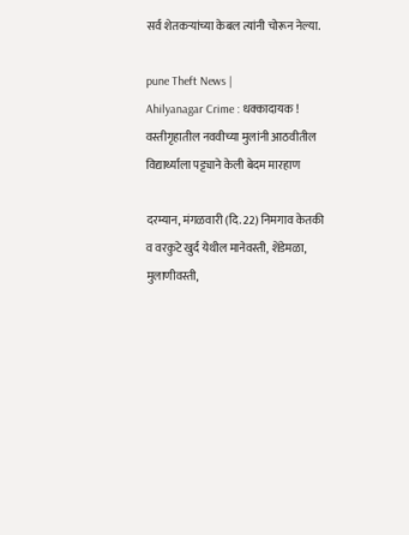सर्व शेतकर्‍यांच्या केबल त्यांनी चोरून नेल्या.

pune Theft News |
Ahilyanagar Crime : धक्कादायक ! वस्तीगृहातील नववीच्या मुलांनी आठवीतील विद्यार्थ्याला पट्ट्याने केली बेदम मारहाण

दरम्यान, मंगळवारी (दि. 22) निमगाव केतकी व वरकुटे खुर्द येथील मानेवस्ती, शेंडेमळा, मुलाणीवस्ती,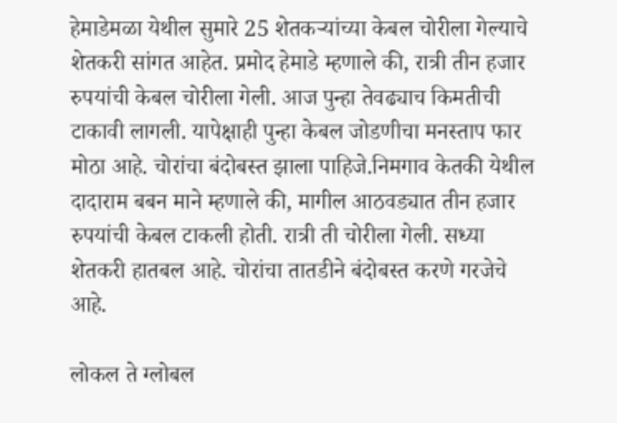हेमाडेमळा येथील सुमारे 25 शेतकर्‍यांच्या केबल चोरीला गेल्याचे शेतकरी सांगत आहेत. प्रमोद हेमाडे म्हणाले की, रात्री तीन हजार रुपयांची केबल चोरीला गेली. आज पुन्हा तेवढ्याच किमतीची टाकावी लागली. यापेक्षाही पुन्हा केबल जोडणीचा मनस्ताप फार मोठा आहे. चोरांचा बंदोबस्त झाला पाहिजे.निमगाव केतकी येथील दादाराम बबन माने म्हणाले की, मागील आठवड्यात तीन हजार रुपयांची केबल टाकली होती. रात्री ती चोरीला गेली. सध्या शेतकरी हातबल आहे. चोरांचा तातडीने बंदोबस्त करणे गरजेचे आहे.

लोकल ते ग्लोबल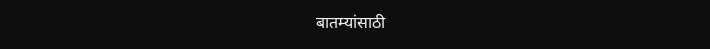बातम्यांसाठी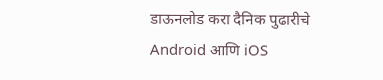डाऊनलोड करा दैनिक पुढारीचे Android आणि iOS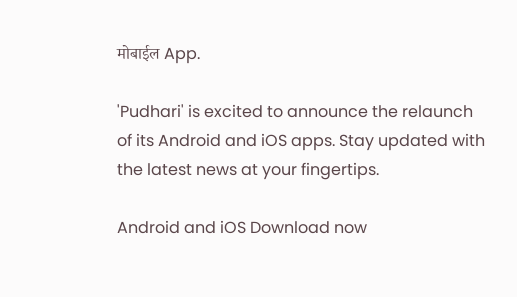मोबाईल App.

'Pudhari' is excited to announce the relaunch of its Android and iOS apps. Stay updated with the latest news at your fingertips.

Android and iOS Download now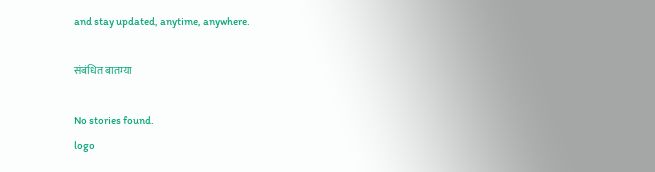and stay updated, anytime, anywhere.

संबंधित बातम्या

No stories found.
logo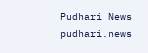Pudhari News
pudhari.news